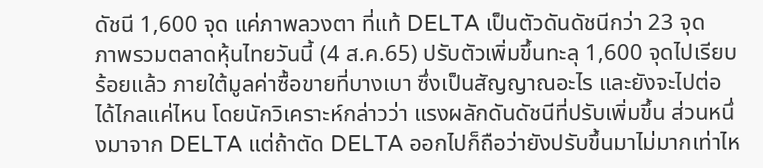ดัชนี 1,600 จุด แค่ภาพลวงตา ที่แท้ DELTA เป็นตัวดันดัชนีกว่า 23 จุด
ภาพรวมตลาดหุ้นไทยวันนี้ (4 ส.ค.65) ปรับตัวเพิ่มขึ้นทะลุ 1,600 จุดไปเรียบร้อยแล้ว ภายใต้มูลค่าซื้อขายที่บางเบา ซึ่งเป็นสัญญาณอะไร และยังจะไปต่อได้ไกลแค่ไหน โดยนักวิเคราะห์กล่าวว่า แรงผลักดันดัชนีที่ปรับเพิ่มขึ้น ส่วนหนึ่งมาจาก DELTA แต่ถ้าตัด DELTA ออกไปก็ถือว่ายังปรับขึ้นมาไม่มากเท่าไห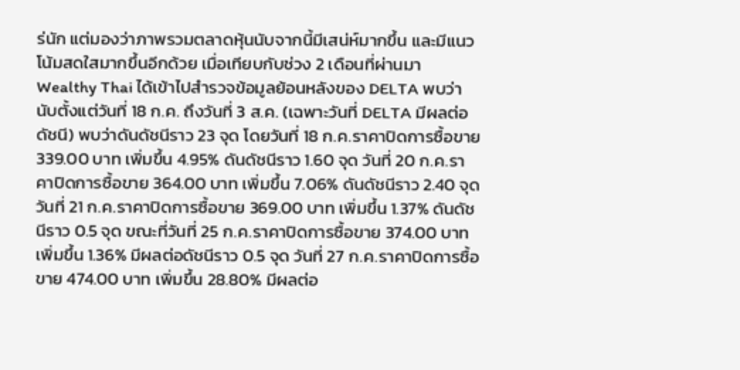ร่นัก แต่มองว่าภาพรวมตลาดหุ้นนับจากนี้มีเสน่ห์มากขึ้น และมีแนวโน้มสดใสมากขึ้นอีกด้วย เมื่อเทียบกับช่วง 2 เดือนที่ผ่านมา
Wealthy Thai ได้เข้าไปสำรวจข้อมูลย้อนหลังของ DELTA พบว่านับตั้งแต่วันที่ 18 ก.ค. ถึงวันที่ 3 ส.ค. (เฉพาะวันที่ DELTA มีผลต่อดัชนี) พบว่าดันดัชนีราว 23 จุด โดยวันที่ 18 ก.ค.ราคาปิดการซื้อขาย 339.00 บาท เพิ่มขึ้น 4.95% ดันดัชนีราว 1.60 จุด วันที่ 20 ก.ค.ราคาปิดการซื้อขาย 364.00 บาท เพิ่มขึ้น 7.06% ดันดัชนีราว 2.40 จุด
วันที่ 21 ก.ค.ราคาปิดการซื้อขาย 369.00 บาท เพิ่มขึ้น 1.37% ดันดัชนีราว 0.5 จุด ขณะที่วันที่ 25 ก.ค.ราคาปิดการซื้อขาย 374.00 บาท เพิ่มขึ้น 1.36% มีผลต่อดัชนีราว 0.5 จุด วันที่ 27 ก.ค.ราคาปิดการซื้อขาย 474.00 บาท เพิ่มขึ้น 28.80% มีผลต่อ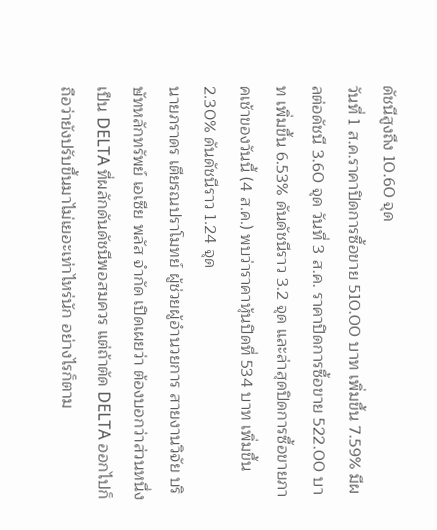ดัชนีสูงถึง 10.60 จุด
วันที่ 1 ส.ค.ราคาปิดการซื้อขาย 510.00 บาท เพิ่มขึ้น 7.59% มีผลต่อดัชนี 3.60 จุด วันที่ 3 ส.ค. ราคาปิดการซื้อขาย 522.00 บาท เพิ่มขึ้น 6.53% ดันดัชนีราว 3.2 จุด และล่าสุดปิดการซื้อขายภาคเช้าของวันนี้ (4 ส.ค.) พบว่าราคาหุ้นปิดที่ 534 บาท เพิ่มขึ้น 2.30% ดันดัชนีราว 1.24 จุด
นายภราดร เตียรณปราโมทย์ ผู้ช่วยผู้อำนวยการ สายงานวิจัย บริษัทหลักทรัพย์ เอเซีย พลัส จำกัด เปิดเผยว่า ต้องบอกว่าส่วนหนึ่งเป็น DELTA ที่ผลักดันดัชนีพอสมควร แต่ถ้าตัด DELTA ออกไปก็ถือว่ายังปรับขึ้นมาไม่เยอะเท่าไหร่นัก อย่างไรก็ตาม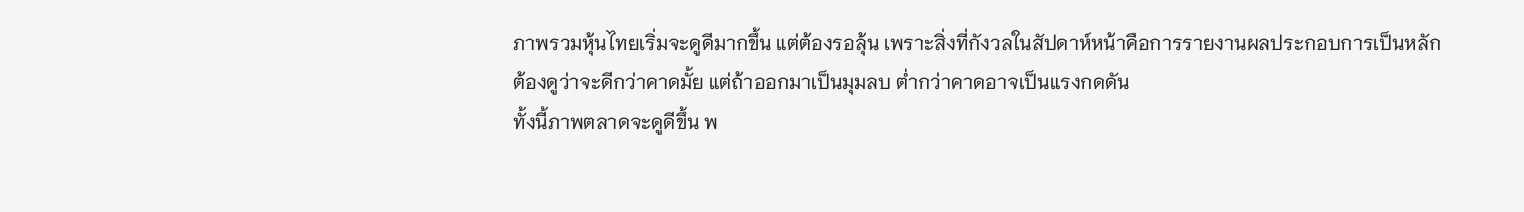ภาพรวมหุ้นไทยเริ่มจะดูดีมากขึ้น แต่ต้องรอลุ้น เพราะสิ่งที่กังวลในสัปดาห์หน้าคือการรายงานผลประกอบการเป็นหลัก ต้องดูว่าจะดีกว่าคาดมั้ย แต่ถ้าออกมาเป็นมุมลบ ต่ำกว่าคาดอาจเป็นแรงกดดัน
ทั้งนี้ภาพตลาดจะดูดีขึ้น พ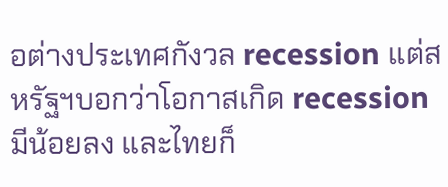อต่างประเทศกังวล recession แต่สหรัฐฯบอกว่าโอกาสเกิด recession มีน้อยลง และไทยก็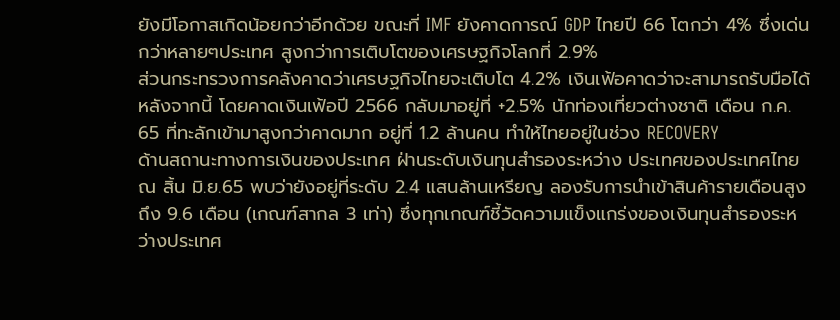ยังมีโอกาสเกิดน้อยกว่าอีกด้วย ขณะที่ IMF ยังคาดการณ์ GDP ไทยปี 66 โตกว่า 4% ซึ่งเด่นกว่าหลายๆประเทศ สูงกว่าการเติบโตของเศรษฐกิจโลกที่ 2.9%
ส่วนกระทรวงการคลังคาดว่าเศรษฐกิจไทยจะเติบโต 4.2% เงินเฟ้อคาดว่าจะสามารถรับมือได้หลังจากนี้ โดยคาดเงินเฟ้อปี 2566 กลับมาอยู่ที่ +2.5% นักท่องเที่ยวต่างชาติ เดือน ก.ค. 65 ที่ทะลักเข้ามาสูงกว่าคาดมาก อยู่ที่ 1.2 ล้านคน ทำให้ไทยอยู่ในช่วง RECOVERY
ด้านสถานะทางการเงินของประเทศ ฝ่านระดับเงินทุนสำรองระหว่าง ประเทศของประเทศไทย ณ สิ้น มิ.ย.65 พบว่ายังอยู่ที่ระดับ 2.4 แสนล้านเหรียญ ลองรับการนำเข้าสินค้ารายเดือนสูงถึง 9.6 เดือน (เกณฑ์สากล 3 เท่า) ซึ่งทุกเกณฑ์ชี้วัดความแข็งแกร่งของเงินทุนสำรองระหว่างประเทศ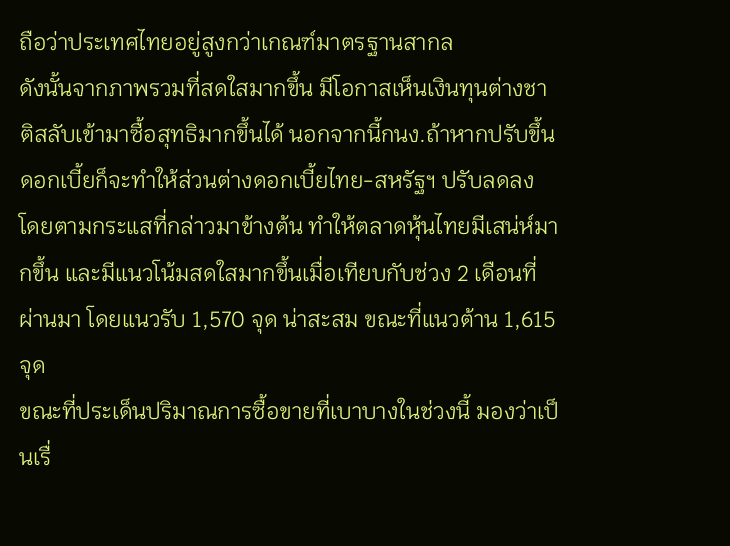ถือว่าประเทศไทยอยู่สูงกว่าเกณฑ์มาตรฐานสากล
ดังนั้นจากภาพรวมที่สดใสมากขึ้น มีโอกาสเห็นเงินทุนต่างชาติสลับเข้ามาซื้อสุทธิมากขึ้นได้ นอกจากนี้กนง.ถ้าหากปรับขึ้นดอกเบี้ยก็จะทำให้ส่วนต่างดอกเบี้ยไทย-สหรัฐฯ ปรับลดลง โดยตามกระแสที่กล่าวมาข้างต้น ทำให้ตลาดหุ้นไทยมีเสน่ห์มากขึ้น และมีแนวโน้มสดใสมากขึ้นเมื่อเทียบกับช่วง 2 เดือนที่ผ่านมา โดยแนวรับ 1,570 จุด น่าสะสม ขณะที่แนวต้าน 1,615 จุด
ขณะที่ประเด็นปริมาณการซื้อขายที่เบาบางในช่วงนี้ มองว่าเป็นเรื่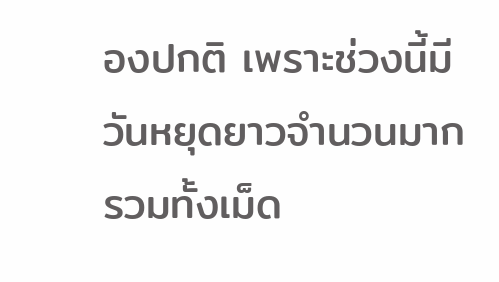องปกติ เพราะช่วงนี้มีวันหยุดยาวจำนวนมาก รวมทั้งเม็ด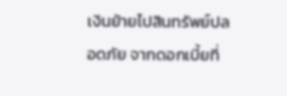เงินย้ายไปสินทรัพย์ปลอดภัย จากดอกเบี้ยที่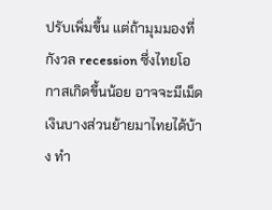ปรับเพิ่มขึ้น แต่ถ้ามุมมองที่กังวล recession ซึ่งไทยโอกาสเกิดขึ้นน้อย อาจจะมีเม็ดเงินบางส่วนย้ายมาไทยได้บ้าง ทำ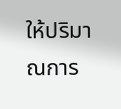ให้ปริมาณการ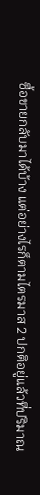ซื้อขายกลับมาได้บ้าง แต่อย่างไรก็ตามไตรมาส 2 ปกติอยู่แล้วที่ปริมาณ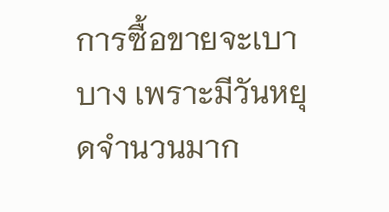การซื้อขายจะเบาบาง เพราะมีวันหยุดจำนวนมาก